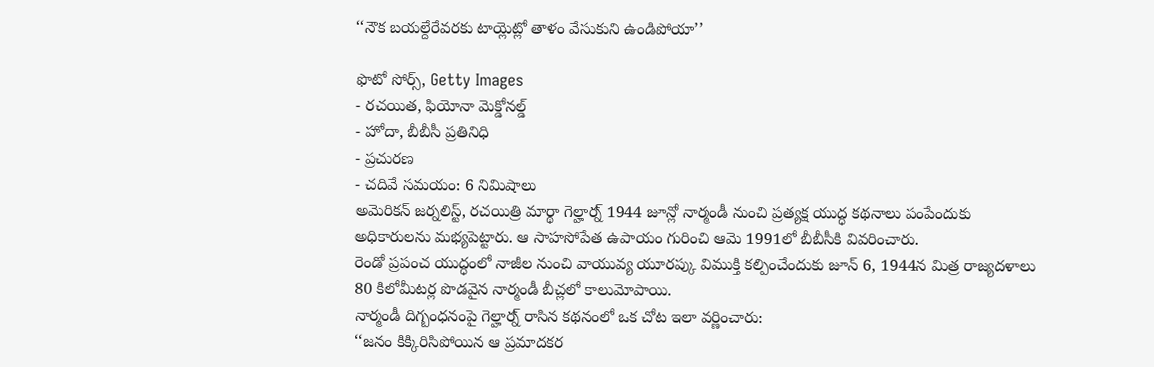‘‘నౌక బయల్దేరేవరకు టాయ్లెట్లో తాళం వేసుకుని ఉండిపోయా’’

ఫొటో సోర్స్, Getty Images
- రచయిత, ఫియోనా మెక్డోనల్డ్
- హోదా, బీబీసీ ప్రతినిధి
- ప్రచురణ
- చదివే సమయం: 6 నిమిషాలు
అమెరికన్ జర్నలిస్ట్, రచయిత్రి మార్థా గెల్హార్న్ 1944 జూన్లో నార్మండీ నుంచి ప్రత్యక్ష యుద్ధ కథనాలు పంపేందుకు అధికారులను మభ్యపెట్టారు. ఆ సాహసోపేత ఉపాయం గురించి ఆమె 1991లో బీబీసీకి వివరించారు.
రెండో ప్రపంచ యుద్ధంలో నాజీల నుంచి వాయువ్య యూరప్కు విముక్తి కల్పించేందుకు జూన్ 6, 1944న మిత్ర రాజ్యదళాలు 80 కిలోమీటర్ల పొడవైన నార్మండీ బీచ్లలో కాలుమోపాయి.
నార్మండీ దిగ్బంధనంపై గెల్హార్న్ రాసిన కథనంలో ఒక చోట ఇలా వర్ణించారు:
‘‘జనం కిక్కిరిసిపోయిన ఆ ప్రమాదకర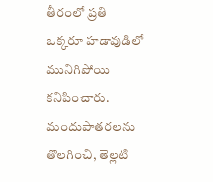తీరంలో ప్రతి ఒక్కరూ హడావుడిలో మునిగిపోయి కనిపించారు. మందుపాతరలను తొలగించి, తెల్లటి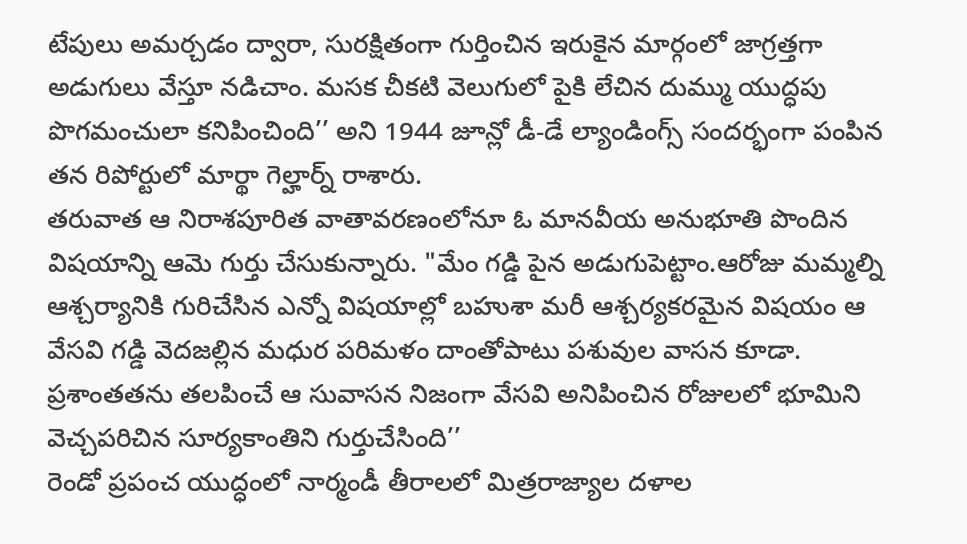టేపులు అమర్చడం ద్వారా, సురక్షితంగా గుర్తించిన ఇరుకైన మార్గంలో జాగ్రత్తగా అడుగులు వేస్తూ నడిచాం. మసక చీకటి వెలుగులో పైకి లేచిన దుమ్ము యుద్ధపు పొగమంచులా కనిపించింది’’ అని 1944 జూన్లో డీ-డే ల్యాండింగ్స్ సందర్భంగా పంపిన తన రిపోర్టులో మార్థా గెల్హార్న్ రాశారు.
తరువాత ఆ నిరాశపూరిత వాతావరణంలోనూ ఓ మానవీయ అనుభూతి పొందిన విషయాన్ని ఆమె గుర్తు చేసుకున్నారు. "మేం గడ్డి పైన అడుగుపెట్టాం.ఆరోజు మమ్మల్ని ఆశ్చర్యానికి గురిచేసిన ఎన్నో విషయాల్లో బహుశా మరీ ఆశ్చర్యకరమైన విషయం ఆ వేసవి గడ్డి వెదజల్లిన మధుర పరిమళం దాంతోపాటు పశువుల వాసన కూడా. ప్రశాంతతను తలపించే ఆ సువాసన నిజంగా వేసవి అనిపించిన రోజులలో భూమిని వెచ్చపరిచిన సూర్యకాంతిని గుర్తుచేసింది’’
రెండో ప్రపంచ యుద్ధంలో నార్మండీ తీరాలలో మిత్రరాజ్యాల దళాల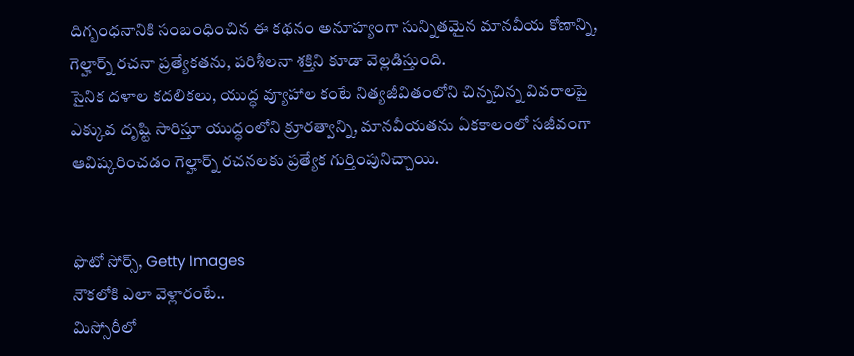దిగ్బంధనానికి సంబంధించిన ఈ కథనం అనూహ్యంగా సున్నితమైన మానవీయ కోణాన్ని, గెల్హార్న్ రచనా ప్రత్యేకతను, పరిశీలనా శక్తిని కూడా వెల్లడిస్తుంది.
సైనిక దళాల కదలికలు, యుద్ధ వ్యూహాల కంటే నిత్యజీవితంలోని చిన్నచిన్న వివరాలపై ఎక్కువ దృష్టి సారిస్తూ యుద్ధంలోని క్రూరత్వాన్ని, మానవీయతను ఏకకాలంలో సజీవంగా ఆవిష్కరించడం గెల్హార్న్ రచనలకు ప్రత్యేక గుర్తింపునిచ్చాయి.


ఫొటో సోర్స్, Getty Images
నౌకలోకి ఎలా వెళ్లారంటే..
మిస్సోరీలో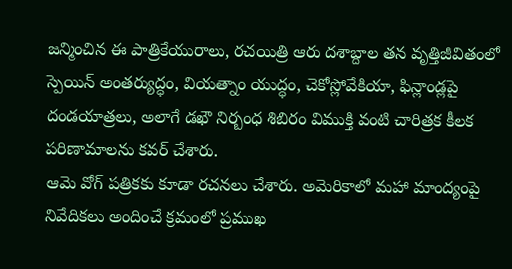జన్మించిన ఈ పాత్రికేయురాలు, రచయిత్రి ఆరు దశాబ్దాల తన వృత్తిజీవితంలో స్పెయిన్ అంతర్యుద్ధం, వియత్నాం యుద్ధం, చెకోస్లోవేకియా, ఫిన్లాండ్లపై దండయాత్రలు, అలాగే డఖౌ నిర్బంధ శిబిరం విముక్తి వంటి చారిత్రక కీలక పరిణామాలను కవర్ చేశారు.
ఆమె వోగ్ పత్రికకు కూడా రచనలు చేశారు. అమెరికాలో మహా మాంద్యంపై నివేదికలు అందించే క్రమంలో ప్రముఖ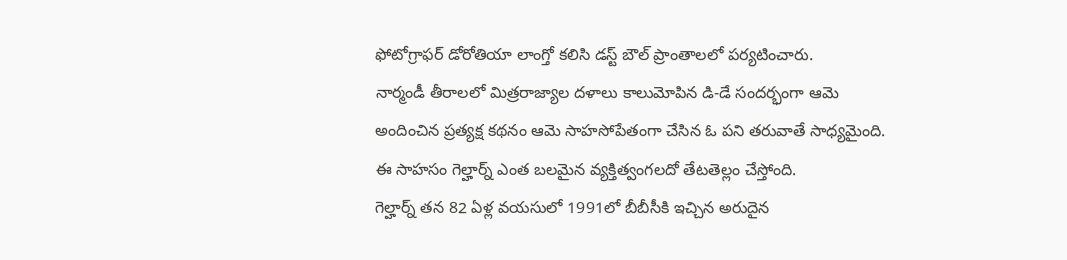ఫోటోగ్రాఫర్ డోరోతియా లాంగ్తో కలిసి డస్ట్ బౌల్ ప్రాంతాలలో పర్యటించారు.
నార్మండీ తీరాలలో మిత్రరాజ్యాల దళాలు కాలుమోపిన డి-డే సందర్భంగా ఆమె అందించిన ప్రత్యక్ష కథనం ఆమె సాహసోపేతంగా చేసిన ఓ పని తరువాతే సాధ్యమైంది. ఈ సాహసం గెల్హార్న్ ఎంత బలమైన వ్యక్తిత్వంగలదో తేటతెల్లం చేస్తోంది.
గెల్హార్న్ తన 82 ఏళ్ల వయసులో 1991లో బీబీసీకి ఇచ్చిన అరుదైన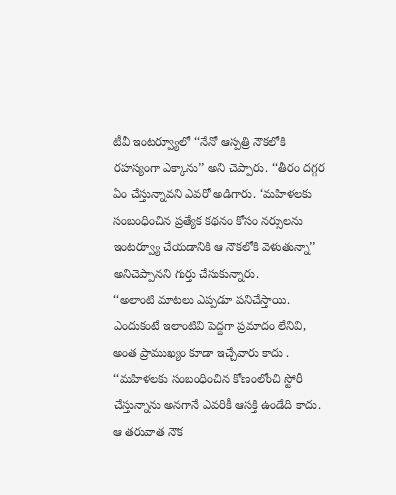టీవీ ఇంటర్వ్యూలో ‘‘నేనో ఆస్పత్రి నౌకలోకి రహస్యంగా ఎక్కాను’’ అని చెప్పారు. ‘‘తీరం దగ్గర ఏం చేస్తున్నావని ఎవరో అడిగారు. ‘మహిళలకు సంబంధించిన ప్రత్యేక కథనం కోసం నర్సులను ఇంటర్వ్యూ చేయడానికి ఆ నౌకలోకి వెళుతున్నా’’ అనిచెప్పానని గుర్తు చేసుకున్నారు.
‘‘అలాంటి మాటలు ఎప్పడూ పనిచేస్తాయి. ఎందుకంటే ఇలాంటివి పెద్దగా ప్రమాదం లేనివి, అంత ప్రాముఖ్యం కూడా ఇచ్చేవారు కాదు . ‘‘మహిళలకు సంబంధించిన కోణంలోంచి స్టోరీ చేస్తున్నాను అనగానే ఎవరికీ ఆసక్తి ఉండేది కాదు. ఆ తరువాత నౌక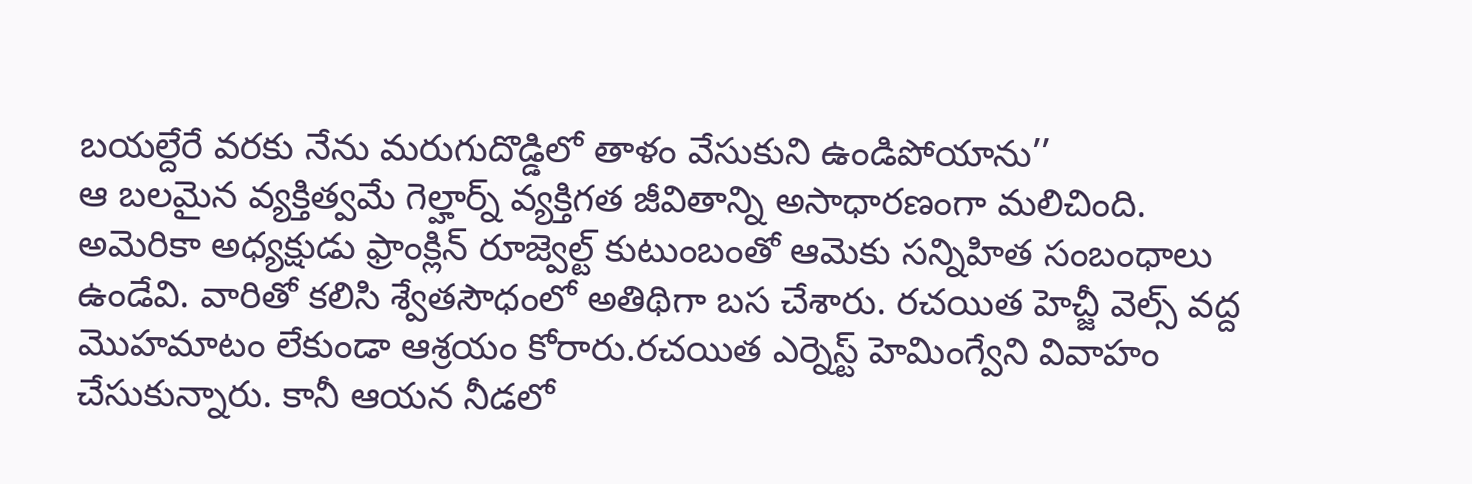బయల్దేరే వరకు నేను మరుగుదొడ్డిలో తాళం వేసుకుని ఉండిపోయాను’’
ఆ బలమైన వ్యక్తిత్వమే గెల్హార్న్ వ్యక్తిగత జీవితాన్ని అసాధారణంగా మలిచింది.
అమెరికా అధ్యక్షుడు ఫ్రాంక్లిన్ రూజ్వెల్ట్ కుటుంబంతో ఆమెకు సన్నిహిత సంబంధాలు ఉండేవి. వారితో కలిసి శ్వేతసౌధంలో అతిథిగా బస చేశారు. రచయిత హెచ్జీ వెల్స్ వద్ద మొహమాటం లేకుండా ఆశ్రయం కోరారు.రచయిత ఎర్నెస్ట్ హెమింగ్వేని వివాహం చేసుకున్నారు. కానీ ఆయన నీడలో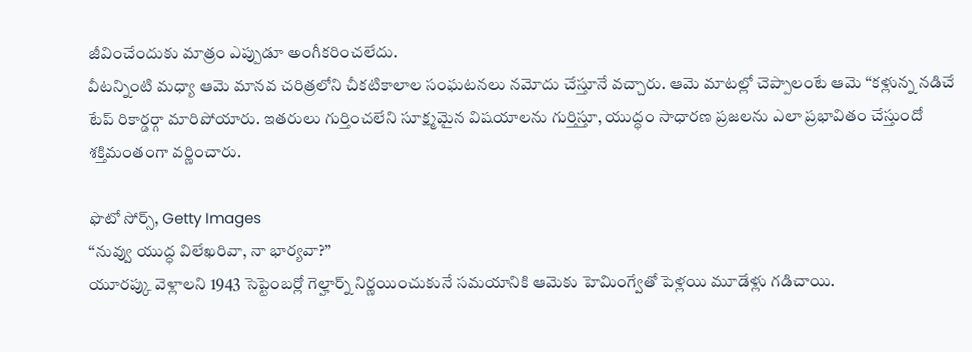జీవించేందుకు మాత్రం ఎప్పుడూ అంగీకరించలేదు.
వీటన్నింటి మధ్యా ఆమె మానవ చరిత్రలోని చీకటికాలాల సంఘటనలు నమోదు చేస్తూనే వచ్చారు. ఆమె మాటల్లో చెప్పాలంటే ఆమె ‘‘కళ్లున్న నడిచే టేప్ రికార్డర్గా మారిపోయారు. ఇతరులు గుర్తించలేని సూక్ష్మమైన విషయాలను గుర్తిస్తూ, యుద్ధం సాధారణ ప్రజలను ఎలా ప్రభావితం చేస్తుందో శక్తిమంతంగా వర్ణించారు.

ఫొటో సోర్స్, Getty Images
‘‘నువ్వు యుద్ధ విలేఖరివా, నా భార్యవా?’’
యూరప్కు వెళ్లాలని 1943 సెప్టెంబర్లో గెల్హార్న్ నిర్ణయించుకునే సమయానికి ఆమెకు హెమింగ్వేతో పెళ్లయి మూడేళ్లు గడిచాయి.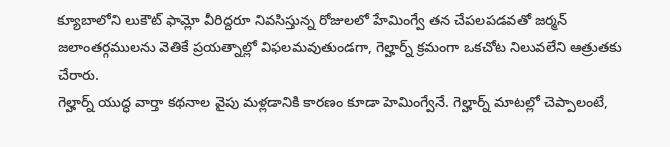క్యూబాలోని లుకౌట్ ఫామ్లో వీరిద్దరూ నివసిస్తున్న రోజులలో హేమింగ్వే తన చేపలపడవతో జర్మన్ జలాంతర్గములను వెతికే ప్రయత్నాల్లో విఫలమవుతుండగా, గెల్హార్న్ క్రమంగా ఒకచోట నిలువలేని ఆత్రుతకు చేరారు.
గెల్హార్న్ యుద్ధ వార్తా కథనాల వైపు మళ్లడానికి కారణం కూడా హెమింగ్వేనే. గెల్హార్న్ మాటల్లో చెప్పాలంటే,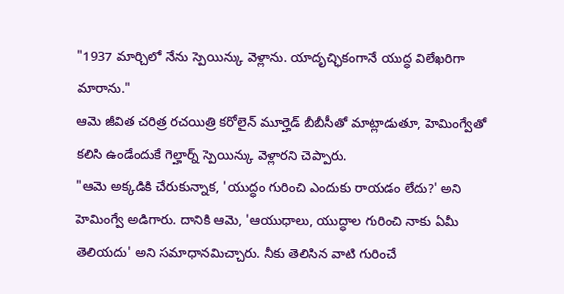"1937 మార్చిలో నేను స్పెయిన్కు వెళ్లాను. యాదృచ్ఛికంగానే యుద్ధ విలేఖరిగా మారాను."
ఆమె జీవిత చరిత్ర రచయిత్రి కరోలైన్ మూర్హెడ్ బీబీసీతో మాట్లాడుతూ, హెమింగ్వేతో కలిసి ఉండేందుకే గెల్హార్న్ స్పెయిన్కు వెళ్లారని చెప్పారు.
"ఆమె అక్కడికి చేరుకున్నాక, 'యుద్ధం గురించి ఎందుకు రాయడం లేదు?' అని హెమింగ్వే అడిగారు. దానికి ఆమె, 'ఆయుధాలు, యుద్ధాల గురించి నాకు ఏమీ తెలియదు' అని సమాధానమిచ్చారు. నీకు తెలిసిన వాటి గురించే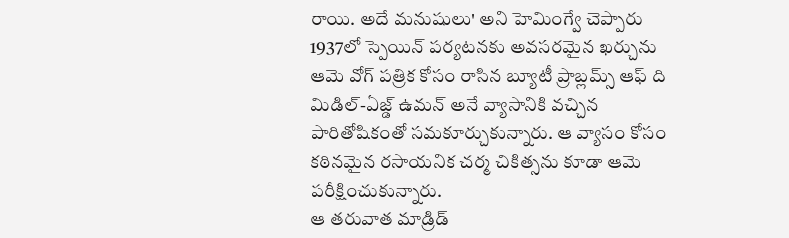రాయి. అదే మనుషులు' అని హెమింగ్వే చెప్పారు
1937లో స్పెయిన్ పర్యటనకు అవసరమైన ఖర్చును ఆమె వోగ్ పత్రిక కోసం రాసిన బ్యూటీ ప్రాబ్లమ్స్ ఆఫ్ ది మిడిల్-ఏజ్డ్ ఉమన్ అనే వ్యాసానికి వచ్చిన పారితోషికంతో సమకూర్చుకున్నారు. ఆ వ్యాసం కోసం కఠినమైన రసాయనిక చర్మ చికిత్సను కూడా ఆమె పరీక్షించుకున్నారు.
ఆ తరువాత మాడ్రిడ్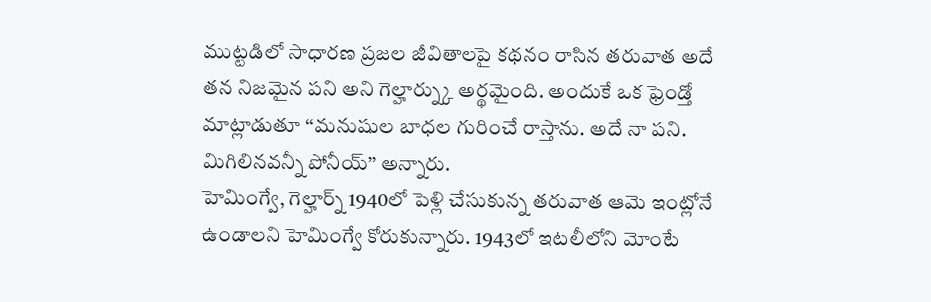ముట్టడిలో సాధారణ ప్రజల జీవితాలపై కథనం రాసిన తరువాత అదే తన నిజమైన పని అని గెల్హార్న్కు అర్థమైంది. అందుకే ఒక ఫ్రెండ్తో మాట్లాడుతూ ‘‘మనుషుల బాధల గురించే రాస్తాను. అదే నా పని. మిగిలినవన్నీ పోనీయ్’’ అన్నారు.
హెమింగ్వే, గెల్హార్న్ 1940లో పెళ్లి చేసుకున్న తరువాత ఆమె ఇంట్లోనే ఉండాలని హెమింగ్వే కోరుకున్నారు. 1943లో ఇటలీలోని మోంటే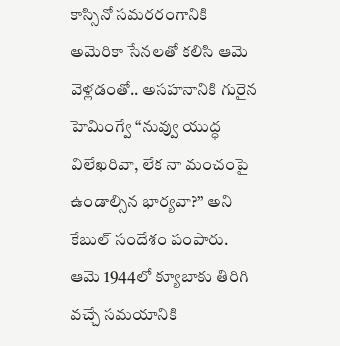కాస్సినో సమరరంగానికి అమెరికా సేనలతో కలిసి ఆమె వెళ్లడంతో.. అసహనానికి గురైన హెమింగ్వే ‘‘నువ్వు యుద్ధ విలేఖరివా, లేక నా మంచంపై ఉండాల్సిన భార్యవా?’’ అని కేబుల్ సందేశం పంపారు.
ఆమె 1944లో క్యూబాకు తిరిగి వచ్చే సమయానికి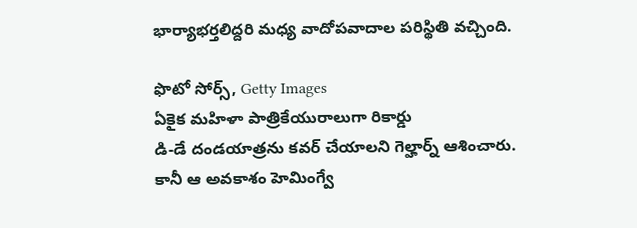భార్యాభర్తలిద్దరి మధ్య వాదోపవాదాల పరిస్థితి వచ్చింది.

ఫొటో సోర్స్, Getty Images
ఏకైక మహిళా పాత్రికేయురాలుగా రికార్డు
డి-డే దండయాత్రను కవర్ చేయాలని గెల్హార్న్ ఆశించారు. కానీ ఆ అవకాశం హెమింగ్వే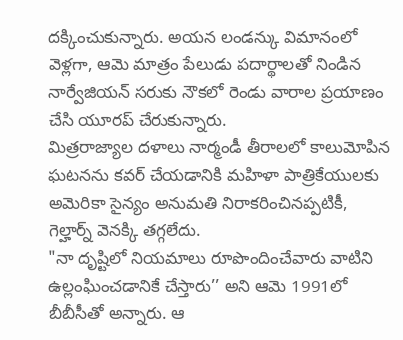దక్కించుకున్నారు. అయన లండన్కు విమానంలో వెళ్లగా, ఆమె మాత్రం పేలుడు పదార్థాలతో నిండిన నార్వేజియన్ సరుకు నౌకలో రెండు వారాల ప్రయాణం చేసి యూరప్ చేరుకున్నారు.
మిత్రరాజ్యాల దళాలు నార్మండీ తీరాలలో కాలుమోపిన ఘటనను కవర్ చేయడానికి మహిళా పాత్రికేయులకు అమెరికా సైన్యం అనుమతి నిరాకరించినప్పటికీ, గెల్హార్న్ వెనక్కి తగ్గలేదు.
"నా దృష్టిలో నియమాలు రూపొందించేవారు వాటిని ఉల్లంఘించడానికే చేస్తారు’’ అని ఆమె 1991లో బీబీసీతో అన్నారు. ఆ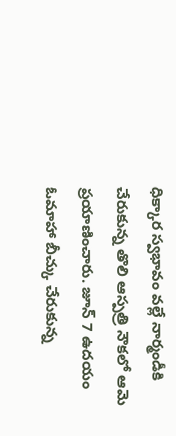ధిక్కార స్వభావం వల్లే నార్మండీకి చేరుకున్న తొలి ఆస్పత్రి నౌకలో ఆమె ప్రయాణించారు. జూన్ 7 ఉదయం ఓమాహా బీచ్కు చేరుకున్న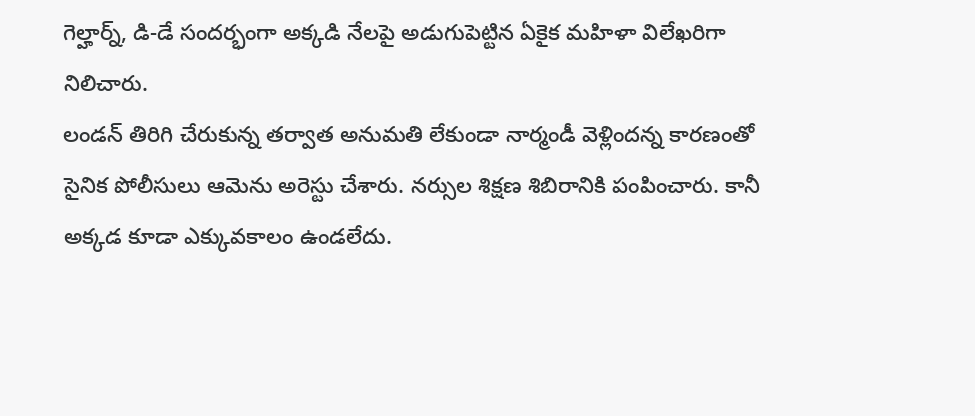గెల్హార్న్, డి-డే సందర్భంగా అక్కడి నేలపై అడుగుపెట్టిన ఏకైక మహిళా విలేఖరిగా నిలిచారు.
లండన్ తిరిగి చేరుకున్న తర్వాత అనుమతి లేకుండా నార్మండీ వెళ్లిందన్న కారణంతో సైనిక పోలీసులు ఆమెను అరెస్టు చేశారు. నర్సుల శిక్షణ శిబిరానికి పంపించారు. కానీ అక్కడ కూడా ఎక్కువకాలం ఉండలేదు.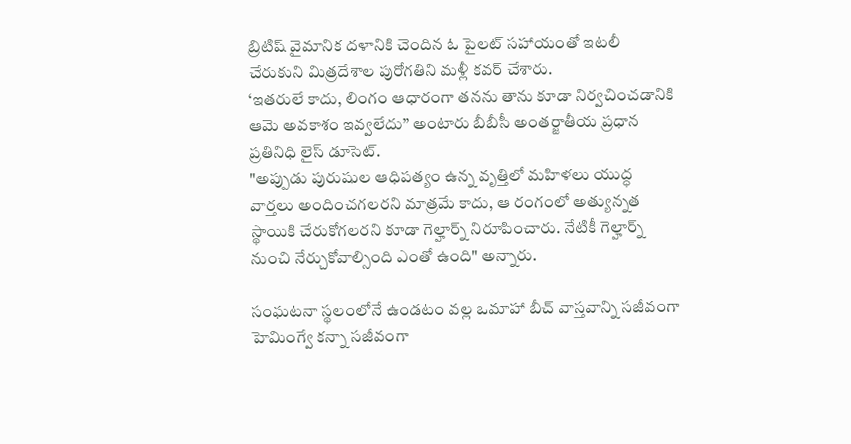బ్రిటిష్ వైమానిక దళానికి చెందిన ఓ పైలట్ సహాయంతో ఇటలీ చేరుకుని మిత్రదేశాల పురోగతిని మళ్లీ కవర్ చేశారు.
‘ఇతరులే కాదు, లింగం ఆధారంగా తనను తాను కూడా నిర్వచించడానికి ఆమె అవకాశం ఇవ్వలేదు’’ అంటారు బీబీసీ అంతర్జాతీయ ప్రధాన ప్రతినిధి లైస్ డూసెట్.
"అప్పుడు పురుషుల ఆధిపత్యం ఉన్న వృత్తిలో మహిళలు యుద్ధ వార్తలు అందించగలరని మాత్రమే కాదు, ఆ రంగంలో అత్యున్నత స్థాయికి చేరుకోగలరని కూడా గెల్హార్న్ నిరూపించారు. నేటికీ గెల్హార్న్ నుంచి నేర్చుకోవాల్సింది ఎంతో ఉంది" అన్నారు.

సంఘటనా స్థలంలోనే ఉండటం వల్ల ఒమాహా బీచ్ వాస్తవాన్ని సజీవంగా హెమింగ్వే కన్నా సజీవంగా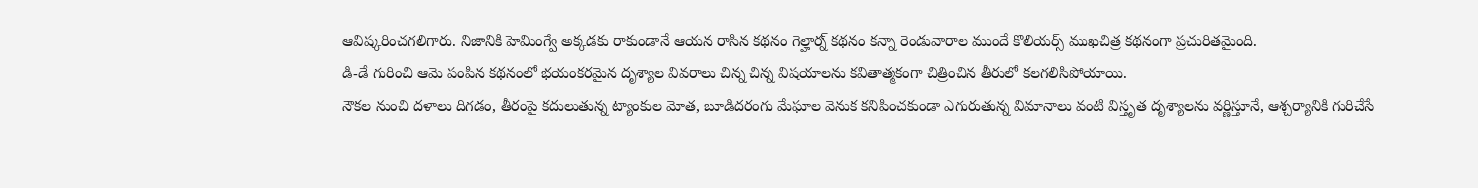ఆవిష్కరించగలిగారు. నిజానికి హెమింగ్వే అక్కడకు రాకుండానే ఆయన రాసిన కథనం గెల్హార్న్ కథనం కన్నా రెండువారాల ముందే కొలియర్స్ ముఖచిత్ర కథనంగా ప్రచురితమైంది.
డి-డే గురించి ఆమె పంపిన కథనంలో భయంకరమైన దృశ్యాల వివరాలు చిన్న చిన్న విషయాలను కవితాత్మకంగా చిత్రించిన తీరులో కలగలిసిపోయాయి.
నౌకల నుంచి దళాలు దిగడం, తీరంపై కదులుతున్న ట్యాంకుల మోత, బూడిదరంగు మేఘాల వెనుక కనిపించకుండా ఎగురుతున్న విమానాలు వంటి విస్తృత దృశ్యాలను వర్ణిస్తూనే, ఆశ్చర్యానికి గురిచేసే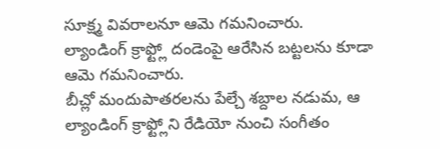సూక్ష్మ వివరాలనూ ఆమె గమనించారు.
ల్యాండింగ్ క్రాఫ్ట్లో దండెంపై ఆరేసిన బట్టలను కూడా ఆమె గమనించారు.
బీచ్లో మందుపాతరలను పేల్చే శబ్దాల నడుమ, ఆ ల్యాండింగ్ క్రాఫ్ట్లోని రేడియో నుంచి సంగీతం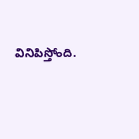వినిపిస్తోంది.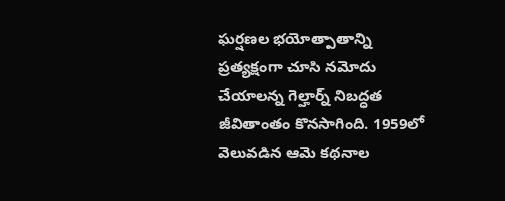ఘర్షణల భయోత్పాతాన్ని ప్రత్యక్షంగా చూసి నమోదు చేయాలన్న గెల్హార్న్ నిబద్ధత జీవితాంతం కొనసాగింది. 1959లో వెలువడిన ఆమె కథనాల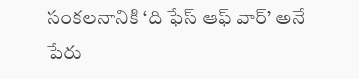సంకలనానికి ‘ది ఫేస్ ఆఫ్ వార్’ అనే పేరు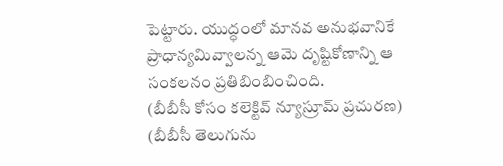పెట్టారు. యుద్ధంలో మానవ అనుభవానికే ప్రాధాన్యమివ్వాలన్న ఆమె దృష్టికోణాన్ని ఆ సంకలనం ప్రతిబింబించింది.
(బీబీసీ కోసం కలెక్టివ్ న్యూస్రూమ్ ప్రచురణ)
(బీబీసీ తెలుగును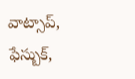వాట్సాప్, ఫేస్బుక్,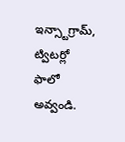ఇన్స్టాగ్రామ్, ట్విటర్లో ఫాలో అవ్వండి.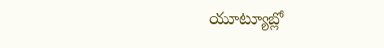యూట్యూబ్లో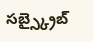సబ్స్క్రైబ్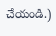చేయండి.)